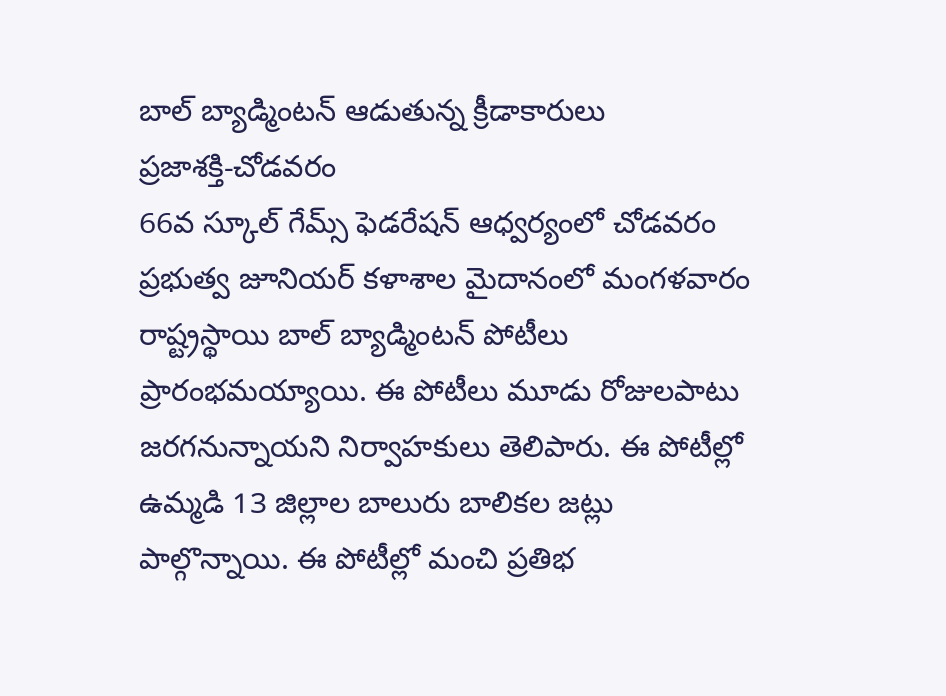బాల్ బ్యాడ్మింటన్ ఆడుతున్న క్రీడాకారులు
ప్రజాశక్తి-చోడవరం
66వ స్కూల్ గేమ్స్ ఫెడరేషన్ ఆధ్వర్యంలో చోడవరం ప్రభుత్వ జూనియర్ కళాశాల మైదానంలో మంగళవారం రాష్ట్రస్థాయి బాల్ బ్యాడ్మింటన్ పోటీలు ప్రారంభమయ్యాయి. ఈ పోటీలు మూడు రోజులపాటు జరగనున్నాయని నిర్వాహకులు తెలిపారు. ఈ పోటీల్లో ఉమ్మడి 13 జిల్లాల బాలురు బాలికల జట్లు పాల్గొన్నాయి. ఈ పోటీల్లో మంచి ప్రతిభ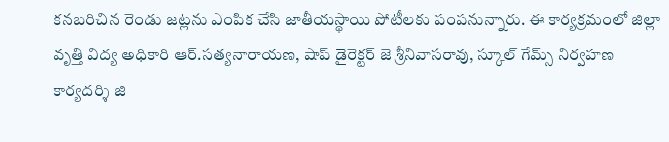కనబరిచిన రెండు జట్లను ఎంపిక చేసి జాతీయస్థాయి పోటీలకు పంపనున్నారు. ఈ కార్యక్రమంలో జిల్లా వృత్తి విద్య అధికారి ఆర్.సత్యనారాయణ, షాప్ డైరెక్టర్ జె శ్రీనివాసరావు, స్కూల్ గేమ్స్ నిర్వహణ కార్యదర్శి జి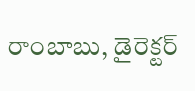రాంబాబు, డైరెక్టర్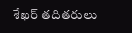శేఖర్ తదితరులు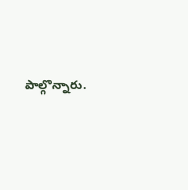పాల్గొన్నారు.